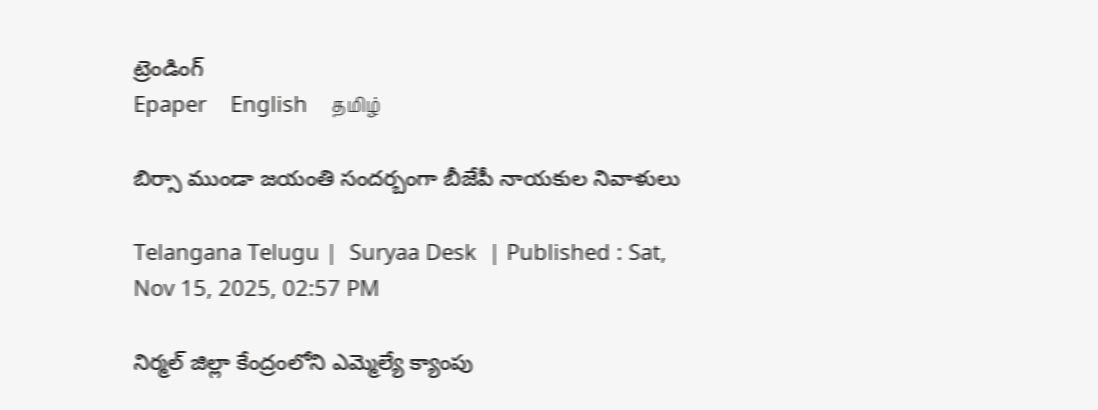ట్రెండింగ్
Epaper    English    தமிழ்

బిర్సా ముండా జయంతి సందర్బంగా బీజేపీ నాయకుల నివాళులు

Telangana Telugu |  Suryaa Desk  | Published : Sat, Nov 15, 2025, 02:57 PM

నిర్మల్ జిల్లా కేంద్రంలోని ఎమ్మెల్యే క్యాంపు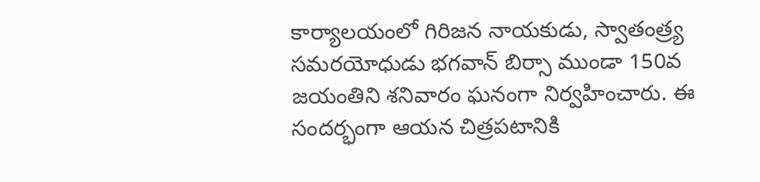కార్యాలయంలో గిరిజన నాయకుడు, స్వాతంత్ర్య సమరయోధుడు భగవాన్ బిర్సా ముండా 150వ జయంతిని శనివారం ఘనంగా నిర్వహించారు. ఈ సందర్భంగా ఆయన చిత్రపటానికి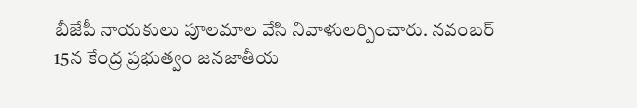బీజేపీ నాయకులు పూలమాల వేసి నివాళులర్పించారు. నవంబర్ 15న కేంద్ర ప్రభుత్వం జనజాతీయ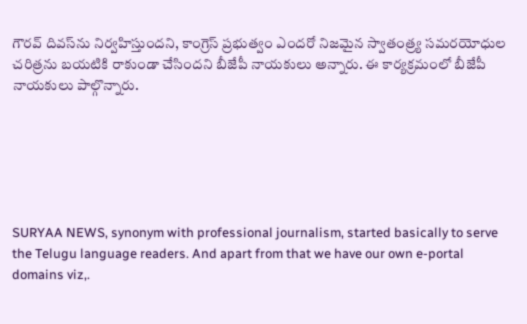గౌరవ్ దివస్‌ను నిర్వహిస్తుందని, కాంగ్రెస్ ప్రభుత్వం ఎందరో నిజమైన స్వాతంత్ర్య సమరయోధుల చరిత్రను బయటికి రాకుండా చేసిందని బీజేపీ నాయకులు అన్నారు. ఈ కార్యక్రమంలో బీజేపీ నాయకులు పాల్గొన్నారు.






SURYAA NEWS, synonym with professional journalism, started basically to serve the Telugu language readers. And apart from that we have our own e-portal domains viz,.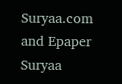Suryaa.com and Epaper Suryaa